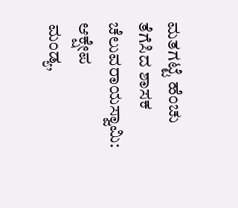ಮತಗಟ್ಟೆ ಹೆಂಚು ತೆಗೆಸಿದ ಶಾಸಕ ಚೆಲುವರಾಯಸ್ವಾಮಿ: ಆಕ್ಷೇಪ
ಮಂಡ್ಯ,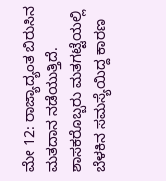ಮೇ 12: ರಾಜ್ಯಾದ್ಯಂತ ಬಿರುಸಿನ ಮತದಾನ ನಡೆಯುತ್ತಿದೆ. ಶಾಸಕರೊಬ್ಬರು ಮತಗಟ್ಟೆಯಲ್ಲಿ ಬೆಳಕಿನ ಸಮಸ್ಯೆಯಿದ್ದ ಕಾರಣ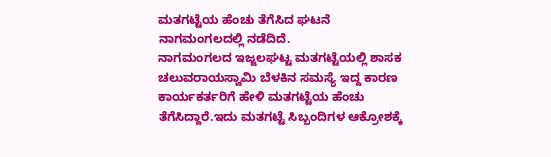ಮತಗಟ್ಟೆಯ ಹೆಂಚು ತೆಗೆಸಿದ ಘಟನೆ ನಾಗಮಂಗಲದಲ್ಲಿ ನಡೆದಿದೆ.
ನಾಗಮಂಗಲದ ಇಜ್ಜಲಘಟ್ಟ ಮತಗಟ್ಟೆಯಲ್ಲಿ ಶಾಸಕ ಚಲುವರಾಯಸ್ವಾಮಿ ಬೆಳಕಿನ ಸಮಸ್ಯೆ ಇದ್ದ ಕಾರಣ ಕಾರ್ಯಕರ್ತರಿಗೆ ಹೇಳಿ ಮತಗಟ್ಟೆಯ ಹೆಂಚು ತೆಗೆಸಿದ್ದಾರೆ.ಇದು ಮತಗಟ್ಟೆ ಸಿಬ್ಬಂದಿಗಳ ಆಕ್ರೋಶಕ್ಕೆ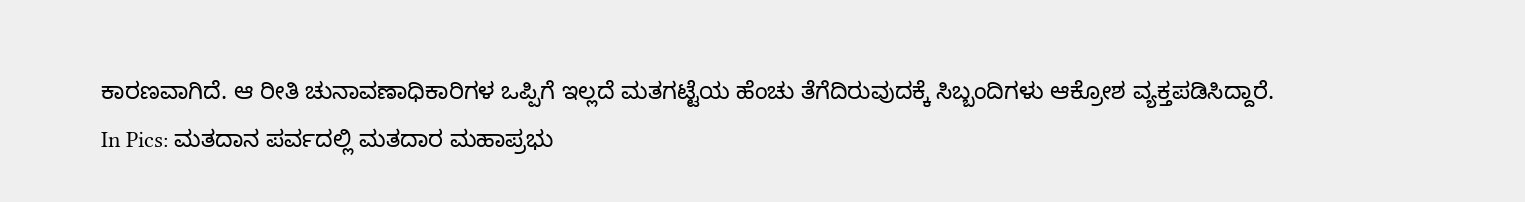ಕಾರಣವಾಗಿದೆ. ಆ ರೀತಿ ಚುನಾವಣಾಧಿಕಾರಿಗಳ ಒಪ್ಪಿಗೆ ಇಲ್ಲದೆ ಮತಗಟ್ಟೆಯ ಹೆಂಚು ತೆಗೆದಿರುವುದಕ್ಕೆ ಸಿಬ್ಬಂದಿಗಳು ಆಕ್ರೋಶ ವ್ಯಕ್ತಪಡಿಸಿದ್ದಾರೆ.
In Pics: ಮತದಾನ ಪರ್ವದಲ್ಲಿ ಮತದಾರ ಮಹಾಪ್ರಭು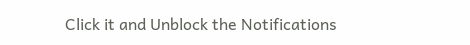Click it and Unblock the Notifications